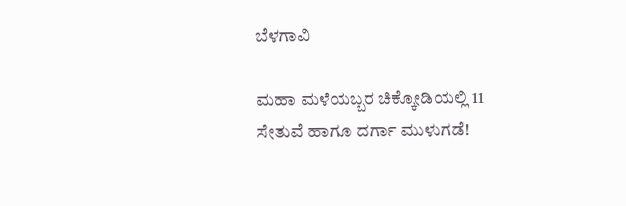ಬೆಳಗಾವಿ

ಮಹಾ ಮಳೆಯಬ್ಬರ ಚಿಕ್ಕೋಡಿಯಲ್ಲಿ 11 ಸೇತುವೆ ಹಾಗೂ ದರ್ಗಾ ಮುಳುಗಡೆ!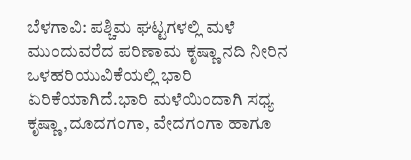ಬೆಳಗಾವಿ: ಪಶ್ಚಿಮ ಘಟ್ಟಗಳಲ್ಲಿ ಮಳೆ ಮುಂದುವರೆದ ಪರಿಣಾಮ ಕೃಷ್ಣಾ ನದಿ ನೀರಿನ ಒಳಹರಿಯುವಿಕೆಯಲ್ಲಿ ಭಾರಿ ಏರಿಕೆಯಾಗಿದೆ.ಭಾರಿ ಮಳೆಯಿಂದಾಗಿ ಸಧ್ಯ ಕೃಷ್ಣಾ,ದೂದಗಂಗಾ, ವೇದಗಂಗಾ ಹಾಗೂ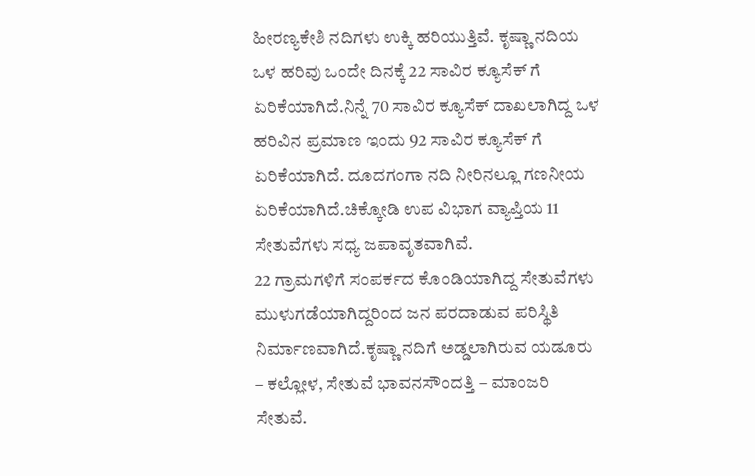ಹೀರಣ್ಯಕೇಶಿ ನದಿಗಳು ಉಕ್ಕಿ ಹರಿಯುತ್ತಿವೆ‌. ಕೃಷ್ಣಾ ನದಿಯ ಒಳ ಹರಿವು ಒಂದೇ ದಿನಕ್ಕೆ 22 ಸಾವಿರ ಕ್ಯೂಸೆಕ್ ಗೆ ಏರಿಕೆಯಾಗಿದೆ.ನಿನ್ನೆ 70 ಸಾವಿರ ಕ್ಯೂಸೆಕ್ ದಾಖಲಾಗಿದ್ದ ಒಳ ಹರಿವಿನ ಪ್ರಮಾಣ ಇಂದು 92 ಸಾವಿರ ಕ್ಯೂಸೆಕ್ ಗೆ ಏರಿಕೆಯಾಗಿದೆ. ದೂದಗಂಗಾ ನದಿ ನೀರಿನಲ್ಲೂ ಗಣನೀಯ ಏರಿಕೆಯಾಗಿದೆ.ಚಿಕ್ಕೋಡಿ ಉಪ ವಿಭಾಗ ವ್ಯಾಪ್ತಿಯ 11 ಸೇತುವೆಗಳು ಸಧ್ಯ ಜಪಾವೃತವಾಗಿವೆ.
22 ಗ್ರಾಮಗಳಿಗೆ ಸಂಪರ್ಕದ ಕೊಂಡಿಯಾಗಿದ್ದ ಸೇತುವೆಗಳು ಮುಳುಗಡೆಯಾಗಿದ್ದರಿಂದ ಜನ ಪರದಾಡುವ ಪರಿಸ್ಥಿತಿ ನಿರ್ಮಾಣವಾಗಿದೆ.ಕೃಷ್ಣಾ ನದಿಗೆ ಅಡ್ಡಲಾಗಿರುವ ಯಡೂರು – ಕಲ್ಲೋಳ, ಸೇತುವೆ ಭಾವನಸೌಂದತ್ತಿ – ಮಾಂಜರಿ ಸೇತುವೆ.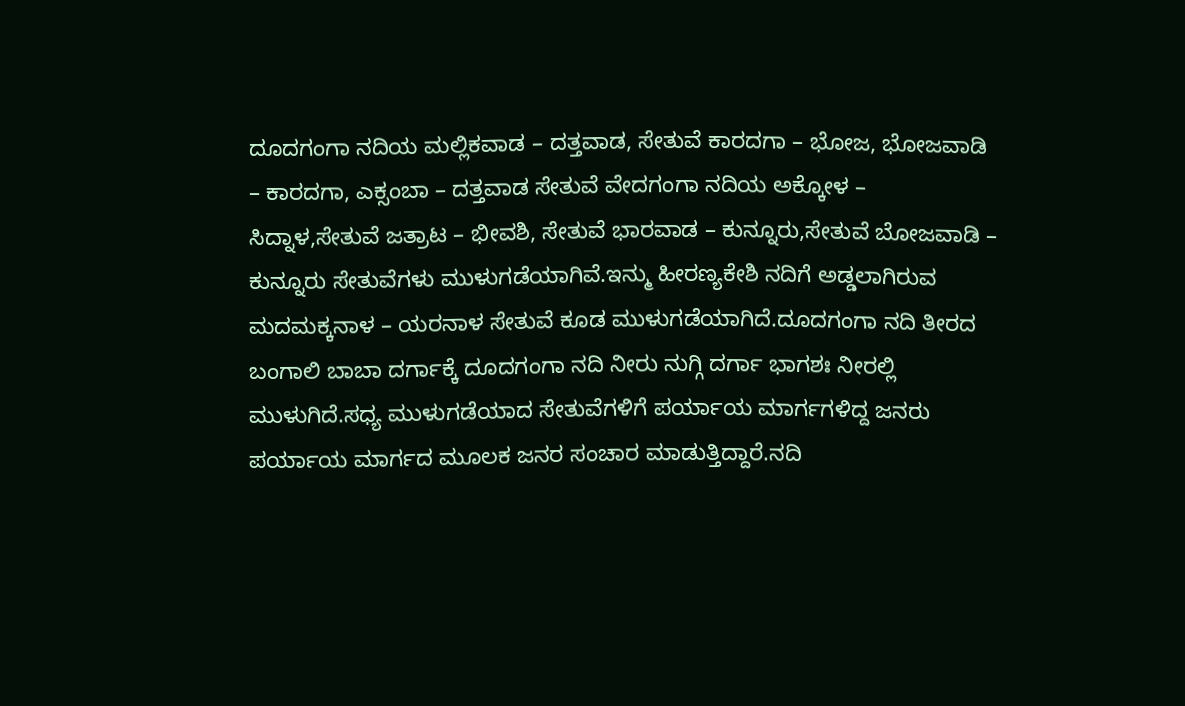ದೂದಗಂಗಾ ನದಿಯ ಮಲ್ಲಿಕವಾಡ – ದತ್ತವಾಡ, ಸೇತುವೆ ಕಾರದಗಾ – ಭೋಜ, ಭೋಜವಾಡಿ – ಕಾರದಗಾ, ಎಕ್ಸಂಬಾ – ದತ್ತವಾಡ ಸೇತುವೆ ವೇದಗಂಗಾ ನದಿಯ ಅಕ್ಕೋಳ – ಸಿದ್ನಾಳ,ಸೇತುವೆ ಜತ್ರಾಟ – ಭೀವಶಿ, ಸೇತುವೆ ಭಾರವಾಡ – ಕುನ್ನೂರು,ಸೇತುವೆ ಬೋಜವಾಡಿ – ಕುನ್ನೂರು ಸೇತುವೆಗಳು ಮುಳುಗಡೆಯಾಗಿವೆ.ಇನ್ಮು ಹೀರಣ್ಯಕೇಶಿ ನದಿಗೆ ಅಡ್ಡಲಾಗಿರುವ ಮದಮಕ್ಕನಾಳ – ಯರನಾಳ ಸೇತುವೆ ಕೂಡ ಮುಳುಗಡೆಯಾಗಿದೆ.ದೂದಗಂಗಾ ನದಿ ತೀರದ ಬಂಗಾಲಿ ಬಾಬಾ ದರ್ಗಾಕ್ಕೆ ದೂದಗಂಗಾ ನದಿ ನೀರು ನುಗ್ಗಿ ದರ್ಗಾ ಭಾಗಶಃ ನೀರಲ್ಲಿ ಮುಳುಗಿದೆ.ಸಧ್ಯ ಮುಳುಗಡೆಯಾದ ಸೇತುವೆಗಳಿಗೆ ಪರ್ಯಾಯ ಮಾರ್ಗಗಳಿದ್ದ ಜನರು ಪರ್ಯಾಯ ಮಾರ್ಗದ ಮೂಲಕ ಜನರ ಸಂಚಾರ ಮಾಡುತ್ತಿದ್ದಾರೆ‌.ನದಿ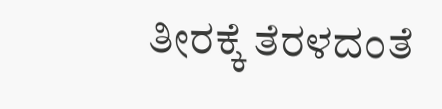ತೀರಕ್ಕೆ ತೆರಳದಂತೆ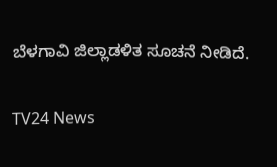ಬೆಳಗಾವಿ ಜಿಲ್ಲಾಡಳಿತ ಸೂಚನೆ ನೀಡಿದೆ.

TV24 News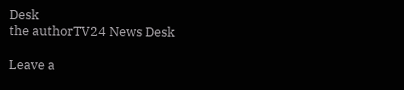Desk
the authorTV24 News Desk

Leave a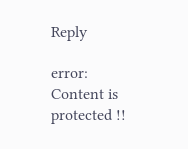Reply

error: Content is protected !!